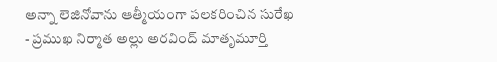అన్నా లెజినోవాను ఆత్మీయంగా పలకరించిన సురేఖ
- ప్రముఖ నిర్మాత అల్లు అరవింద్ మాతృమూర్తి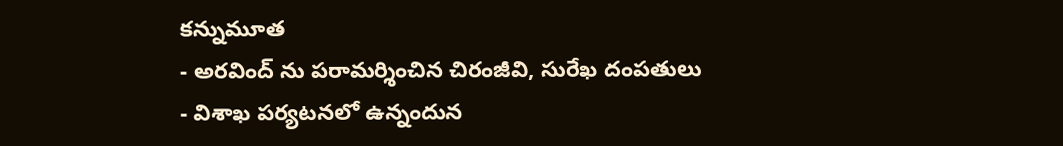కన్నుమూత
- అరవింద్ ను పరామర్శించిన చిరంజీవి, సురేఖ దంపతులు
- విశాఖ పర్యటనలో ఉన్నందున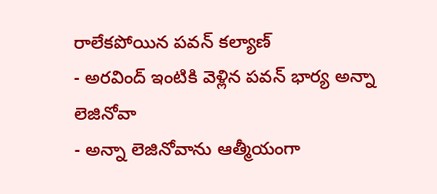రాలేకపోయిన పవన్ కల్యాణ్
- అరవింద్ ఇంటికి వెళ్లిన పవన్ భార్య అన్నా లెజినోవా
- అన్నా లెజినోవాను ఆత్మీయంగా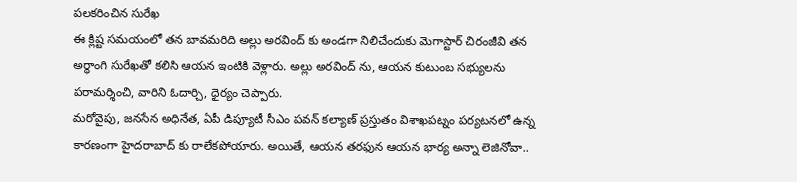పలకరించిన సురేఖ
ఈ క్లిష్ట సమయంలో తన బావమరిది అల్లు అరవింద్ కు అండగా నిలిచేందుకు మెగాస్టార్ చిరంజీవి తన అర్ధాంగి సురేఖతో కలిసి ఆయన ఇంటికి వెళ్లారు. అల్లు అరవింద్ ను, ఆయన కుటుంబ సభ్యులను పరామర్శించి, వారిని ఓదార్చి, ధైర్యం చెప్పారు.
మరోవైపు, జనసేన అధినేత, ఏపీ డిప్యూటీ సీఎం పవన్ కల్యాణ్ ప్రస్తుతం విశాఖపట్నం పర్యటనలో ఉన్న కారణంగా హైదరాబాద్ కు రాలేకపోయారు. అయితే, ఆయన తరఫున ఆయన భార్య అన్నా లెజినోవా..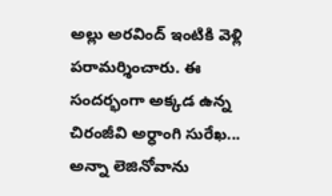అల్లు అరవింద్ ఇంటికి వెళ్లి పరామర్శించారు. ఈ సందర్భంగా అక్కడ ఉన్న చిరంజీవి అర్ధాంగి సురేఖ... అన్నా లెజినోవాను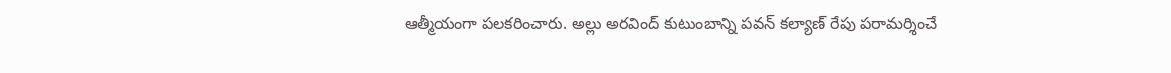ఆత్మీయంగా పలకరించారు. అల్లు అరవింద్ కుటుంబాన్ని పవన్ కల్యాణ్ రేపు పరామర్శించే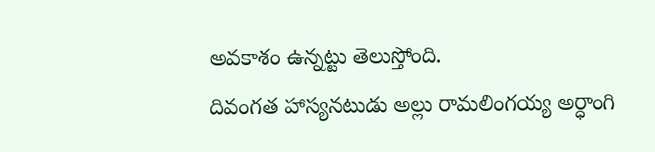అవకాశం ఉన్నట్టు తెలుస్తోంది.
దివంగత హాస్యనటుడు అల్లు రామలింగయ్య అర్ధాంగి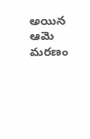అయిన ఆమె మరణం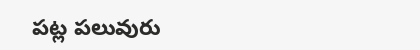పట్ల పలువురు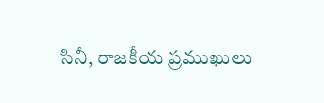సినీ, రాజకీయ ప్రముఖులు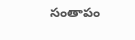సంతాపం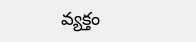వ్యక్తం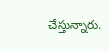చేస్తున్నారు.